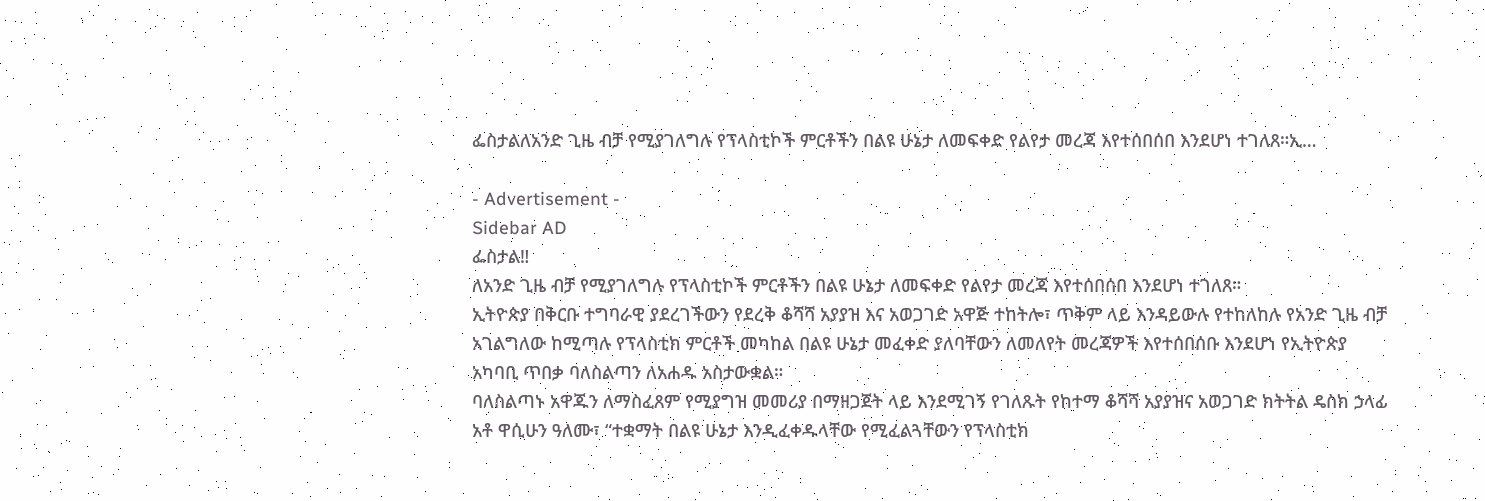ፌስታልለአንድ ጊዜ ብቻ የሚያገለግሉ የፕላስቲኮች ምርቶችን በልዩ ሁኔታ ለመፍቀድ የልየታ መረጃ እየተሰበሰበ እንደሆነ ተገለጸ።ኢ…

- Advertisement -
Sidebar AD
ፌስታል‼
ለአንድ ጊዜ ብቻ የሚያገለግሉ የፕላስቲኮች ምርቶችን በልዩ ሁኔታ ለመፍቀድ የልየታ መረጃ እየተሰበሰበ እንደሆነ ተገለጸ።
ኢትዮጵያ በቅርቡ ተግባራዊ ያደረገችውን የደረቅ ቆሻሻ አያያዝ እና አወጋገድ አዋጅ ተከትሎ፣ ጥቅም ላይ እንዳይውሉ የተከለከሉ የአንድ ጊዜ ብቻ አገልግለው ከሚጣሉ የፕላስቲክ ምርቶች መካከል በልዩ ሁኔታ መፈቀድ ያለባቸውን ለመለየት መረጃዎች እየተሰበሰቡ እንደሆነ የኢትዮጵያ አካባቢ ጥበቃ ባለስልጣን ለአሐዱ አስታውቋል።
ባለስልጣኑ አዋጁን ለማስፈጸም የሚያግዝ መመሪያ በማዘጋጀት ላይ እንደሚገኝ የገለጹት የከተማ ቆሻሻ አያያዝና አወጋገድ ክትትል ዴስክ ኃላፊ አቶ ዋሲሁን ዓለሙ፣ “ተቋማት በልዩ ሁኔታ እንዲፈቀዱላቸው የሚፈልጓቸውን የፕላስቲክ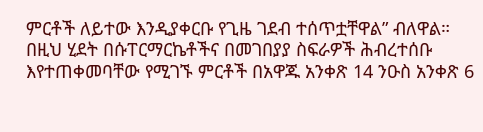ምርቶች ለይተው እንዲያቀርቡ የጊዜ ገደብ ተሰጥቷቸዋል” ብለዋል።
በዚህ ሂደት በሱፐርማርኬቶችና በመገበያያ ስፍራዎች ሕብረተሰቡ እየተጠቀመባቸው የሚገኙ ምርቶች በአዋጁ አንቀጽ 14 ንዑስ አንቀጽ 6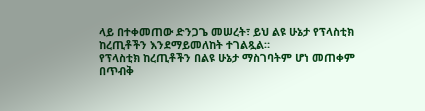ላይ በተቀመጠው ድንጋጌ መሠረት፣ ይህ ልዩ ሁኔታ የፕላስቲክ ከረጢቶችን እንደማይመለከት ተገልጿል።
የፕላስቲክ ከረጢቶችን በልዩ ሁኔታ ማስገባትም ሆነ መጠቀም በጥብቅ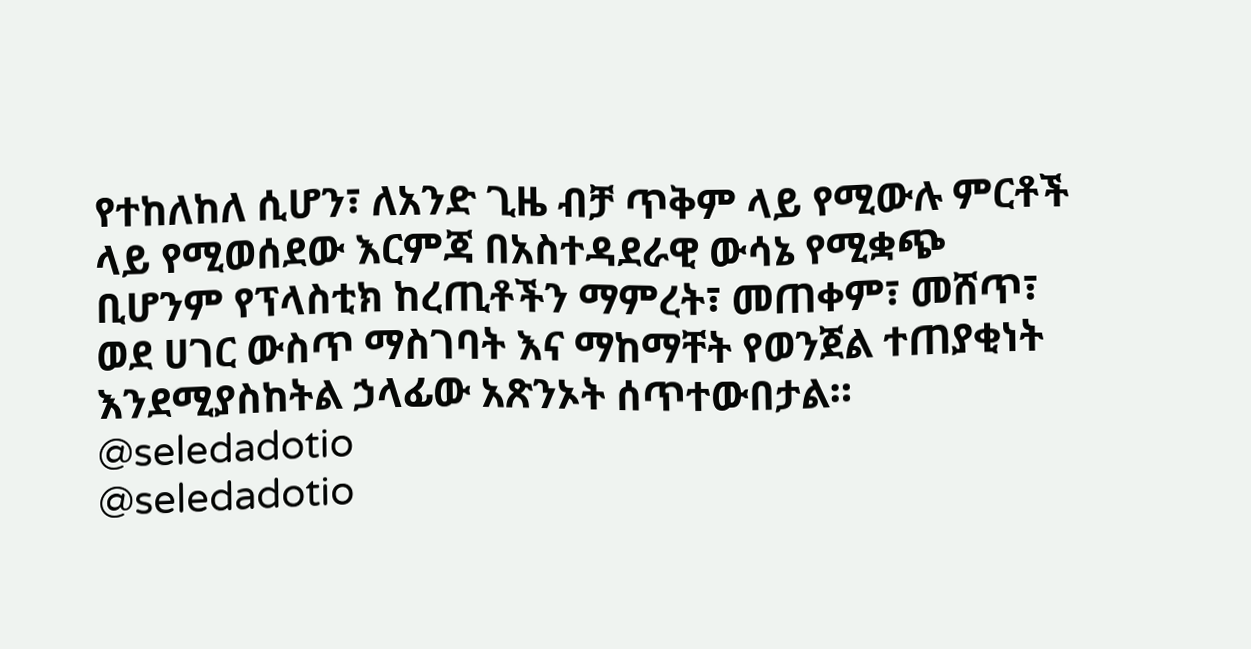የተከለከለ ሲሆን፣ ለአንድ ጊዜ ብቻ ጥቅም ላይ የሚውሉ ምርቶች ላይ የሚወሰደው እርምጃ በአስተዳደራዊ ውሳኔ የሚቋጭ ቢሆንም የፕላስቲክ ከረጢቶችን ማምረት፣ መጠቀም፣ መሸጥ፣ ወደ ሀገር ውስጥ ማስገባት እና ማከማቸት የወንጀል ተጠያቂነት እንደሚያስከትል ኃላፊው አጽንኦት ሰጥተውበታል።
@seledadotio
@seledadotio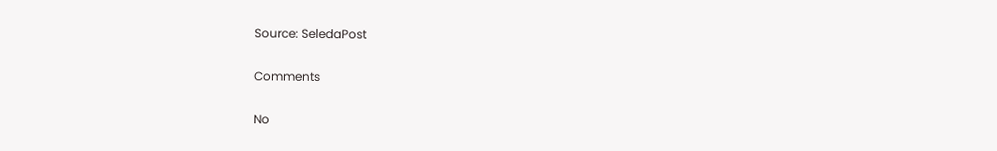Source: SeledaPost

Comments

No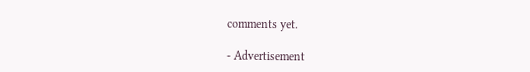comments yet.

- Advertisement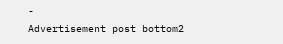-
Advertisement post bottom2